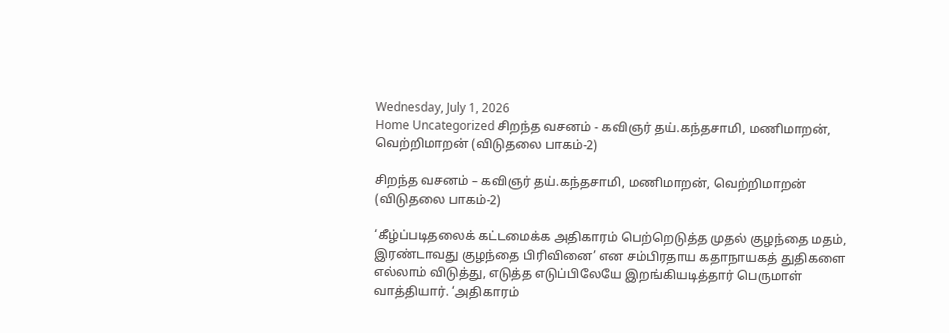Wednesday, July 1, 2026
Home Uncategorized சிறந்த வசனம் - கவிஞர் தய்.கந்தசாமி, மணிமாறன், வெற்றிமாறன் (விடுதலை பாகம்-2)

சிறந்த வசனம் – கவிஞர் தய்.கந்தசாமி, மணிமாறன், வெற்றிமாறன் (விடுதலை பாகம்-2)

‘கீழ்ப்படிதலைக் கட்டமைக்க அதிகாரம் பெற்றெடுத்த முதல் குழந்தை மதம், இரண்டாவது குழந்தை பிரிவினை’ என சம்பிரதாய கதாநாயகத் துதிகளை எல்லாம் விடுத்து, எடுத்த எடுப்பிலேயே இறங்கியடித்தார் பெருமாள் வாத்தியார். ‘அதிகாரம்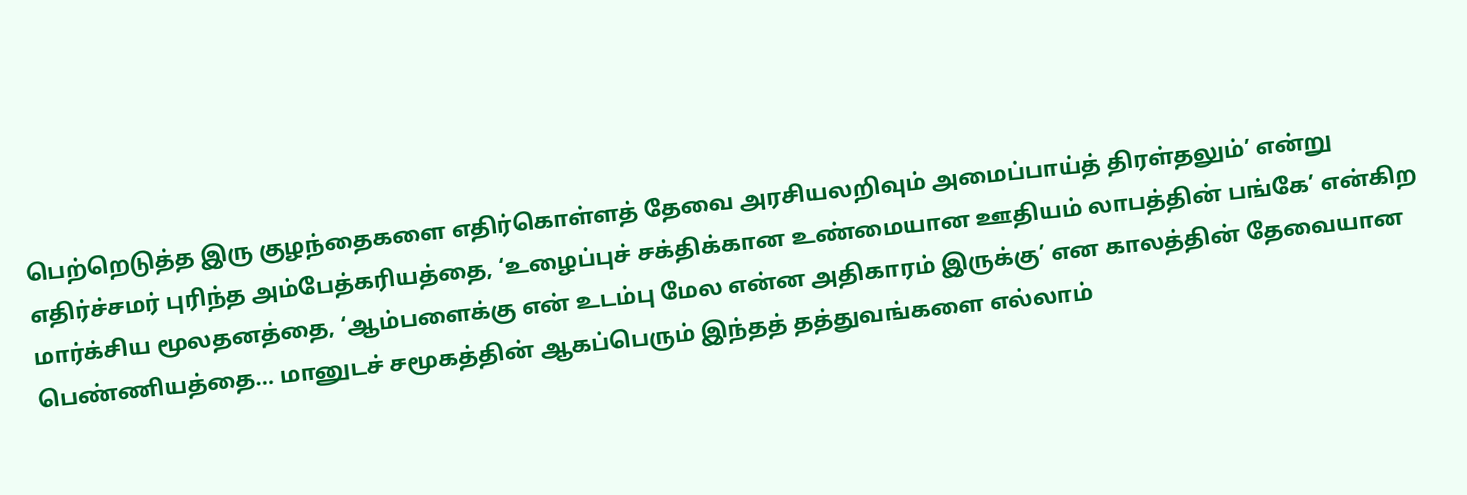பெற்றெடுத்த இரு குழந்தைகளை எதிர்கொள்ளத் தேவை அரசியலறிவும் அமைப்பாய்த் திரள்தலும்’ என்று எதிர்ச்சமர் புரிந்த அம்பேத்கரியத்தை, ‘உழைப்புச் சக்திக்கான உண்மையான ஊதியம் லாபத்தின் பங்கே’ என்கிற மார்க்சிய மூலதனத்தை, ‘ஆம்பளைக்கு என் உடம்பு மேல என்ன அதிகாரம் இருக்கு’ என காலத்தின் தேவையான பெண்ணியத்தை… மானுடச் சமூகத்தின் ஆகப்பெரும் இந்தத் தத்துவங்களை எல்லாம்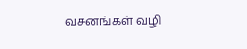வசனங்கள் வழி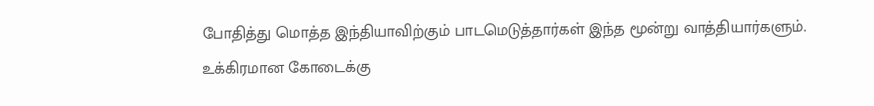போதித்து மொத்த இந்தியாவிற்கும் பாடமெடுத்தார்கள் இந்த மூன்று வாத்தியார்களும். உக்கிரமான கோடைக்கு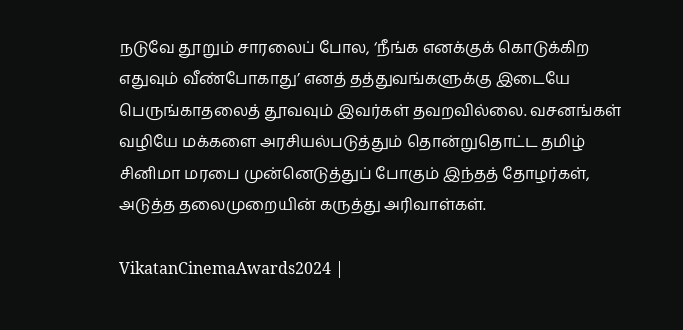நடுவே தூறும் சாரலைப் போல, ‘நீங்க எனக்குக் கொடுக்கிற எதுவும் வீண்போகாது’ எனத் தத்துவங்களுக்கு இடையே பெருங்காதலைத் தூவவும் இவர்கள் தவறவில்லை. வசனங்கள் வழியே மக்களை அரசியல்படுத்தும் தொன்றுதொட்ட தமிழ் சினிமா மரபை முன்னெடுத்துப் போகும் இந்தத் தோழர்கள், அடுத்த தலைமுறையின் கருத்து அரிவாள்கள்.

VikatanCinemaAwards2024 |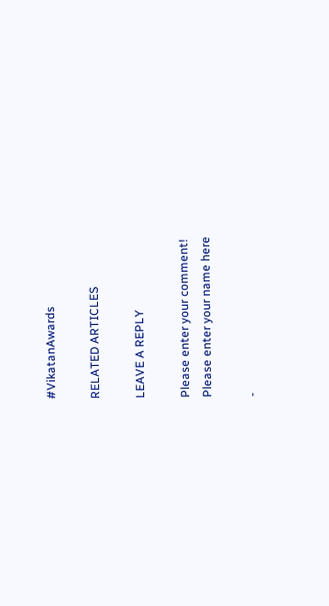#VikatanAwards

RELATED ARTICLES

LEAVE A REPLY

Please enter your comment!
Please enter your name here

-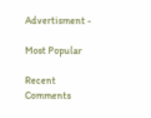Advertisment -

Most Popular

Recent Comments